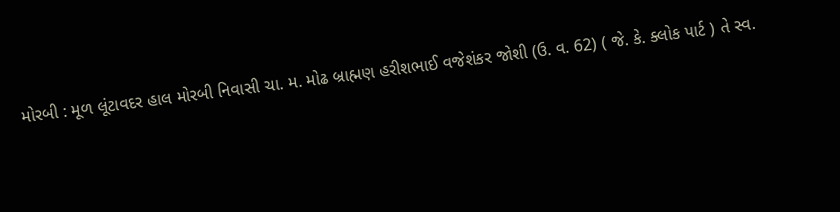મોરબી : મૂળ લૂંટાવદર હાલ મોરબી નિવાસી ચા. મ. મોઢ બ્રાહ્મણ હરીશભાઈ વજેશંકર જોશી (ઉ. વ. 62) ( જે. કે. ક્લોક પાર્ટ ) તે સ્વ.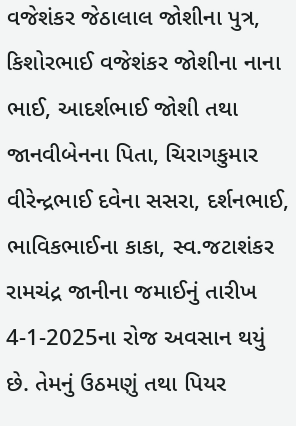વજેશંકર જેઠાલાલ જોશીના પુત્ર, કિશોરભાઈ વજેશંકર જોશીના નાના ભાઈ, આદર્શભાઈ જોશી તથા જાનવીબેનના પિતા, ચિરાગકુમાર વીરેન્દ્રભાઈ દવેના સસરા, દર્શનભાઈ, ભાવિકભાઈના કાકા, સ્વ.જટાશંકર રામચંદ્ર જાનીના જમાઈનું તારીખ 4-1-2025ના રોજ અવસાન થયું છે. તેમનું ઉઠમણું તથા પિયર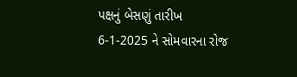પક્ષનું બેસણું તારીખ 6-1-2025 ને સોમવારના રોજ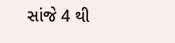સાંજે 4 થી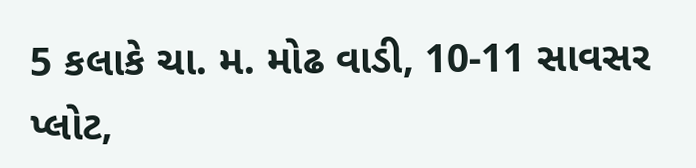5 કલાકે ચા. મ. મોઢ વાડી, 10-11 સાવસર પ્લોટ,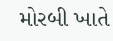મોરબી ખાતે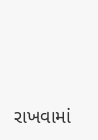રાખવામાં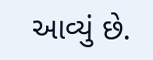આવ્યું છે.